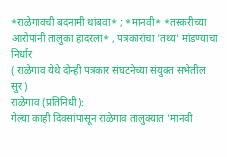*राळेगावची बदनामी थांबवा* ; *मानवी* *तस्करीच्या आरोपांनी तालुका हादरला* , पत्रकारांचा 'तथ्य' मांडण्याचा निर्धार
( राळेगाव येथे दोन्ही पत्रकार संघटनेच्या संयुक्त सभेतील सुर)
राळेगाव (प्रतिनिधी):
गेल्या काही दिवसांपासून राळेगाव तालुक्यात 'मानवी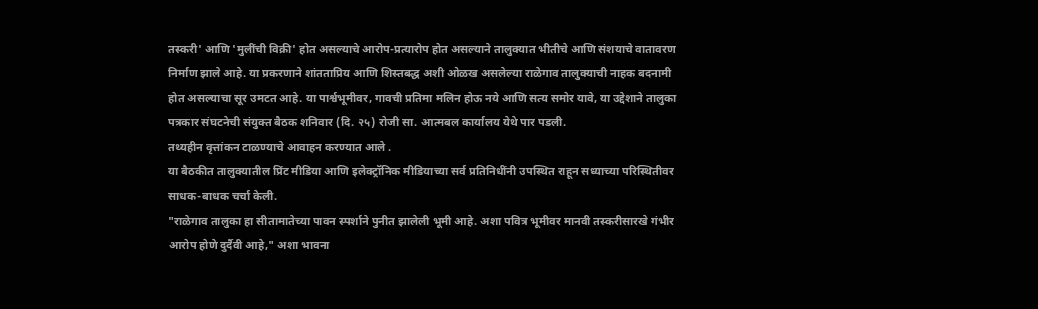तस्करी' आणि 'मुलींची विक्री' होत असल्याचे आरोप-प्रत्यारोप होत असल्याने तालुक्यात भीतीचे आणि संशयाचे वातावरण निर्माण झाले आहे. या प्रकरणाने शांतताप्रिय आणि शिस्तबद्ध अशी ओळख असलेल्या राळेगाव तालुक्याची नाहक बदनामी होत असल्याचा सूर उमटत आहे. या पार्श्वभूमीवर, गावची प्रतिमा मलिन होऊ नये आणि सत्य समोर यावे, या उद्देशाने तालुका पत्रकार संघटनेची संयुक्त बैठक शनिवार (दि. २५) रोजी सा. आत्मबल कार्यालय येथे पार पडली.
तथ्यहीन वृत्तांकन टाळण्याचे आवाहन करण्यात आले .
या बैठकीत तालुक्यातील प्रिंट मीडिया आणि इलेक्ट्रॉनिक मीडियाच्या सर्व प्रतिनिधींनी उपस्थित राहून सध्याच्या परिस्थितीवर साधक-बाधक चर्चा केली.
"राळेगाव तालुका हा सीतामातेच्या पावन स्पर्शाने पुनीत झालेली भूमी आहे. अशा पवित्र भूमीवर मानवी तस्करीसारखे गंभीर आरोप होणे दुर्दैवी आहे," अशा भावना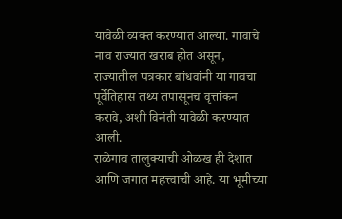यावेळी व्यक्त करण्यात आल्या. गावाचे नाव राज्यात खराब होत असून, राज्यातील पत्रकार बांधवांनी या गावचा पूर्वेतिहास तथ्य तपासूनच वृत्तांकन करावे, अशी विनंती यावेळी करण्यात आली.
राळेगाव तालुक्याची ओळख ही देशात आणि जगात महत्त्वाची आहे. या भूमीच्या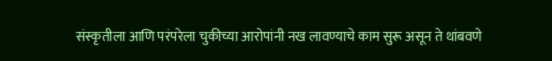संस्कृतीला आणि परंपरेला चुकीच्या आरोपांनी नख लावण्याचे काम सुरू असून ते थांबवणे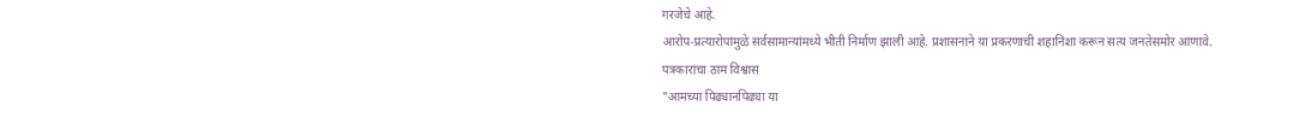गरजेचे आहे.
आरोप-प्रत्यारोपांमुळे सर्वसामान्यांमध्ये भीती निर्माण झाली आहे. प्रशासनाने या प्रकरणाची शहानिशा करून सत्य जनतेसमोर आणावे.
पत्रकारांचा ठाम विश्वास
"आमच्या पिढ्यानपिढ्या या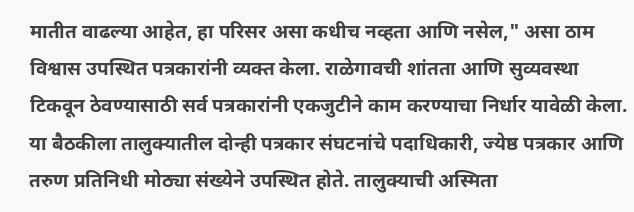मातीत वाढल्या आहेत, हा परिसर असा कधीच नव्हता आणि नसेल," असा ठाम विश्वास उपस्थित पत्रकारांनी व्यक्त केला. राळेगावची शांतता आणि सुव्यवस्था टिकवून ठेवण्यासाठी सर्व पत्रकारांनी एकजुटीने काम करण्याचा निर्धार यावेळी केला.
या बैठकीला तालुक्यातील दोन्ही पत्रकार संघटनांचे पदाधिकारी, ज्येष्ठ पत्रकार आणि तरुण प्रतिनिधी मोठ्या संख्येने उपस्थित होते. तालुक्याची अस्मिता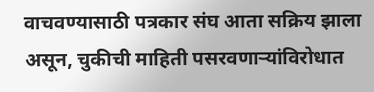वाचवण्यासाठी पत्रकार संघ आता सक्रिय झाला असून, चुकीची माहिती पसरवणाऱ्यांविरोधात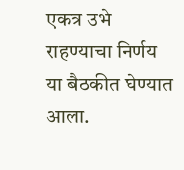एकत्र उभे राहण्याचा निर्णय या बैठकीत घेण्यात आला.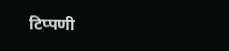टिप्पणी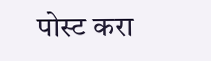पोस्ट करा